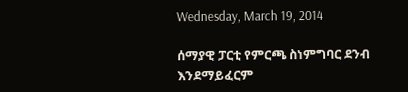Wednesday, March 19, 2014

ሰማያዊ ፓርቲ የምርጫ ስነምግባር ደንብ እንደማይፈርም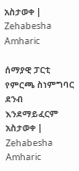አስታወቀ | Zehabesha Amharic

ሰማያዊ ፓርቲ የምርጫ ስነምግባር ደንብ እንደማይፈርም አስታወቀ | Zehabesha Amharic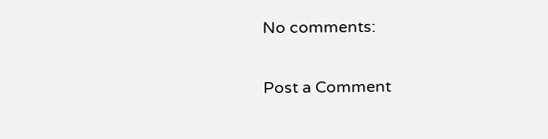No comments:

Post a Comment